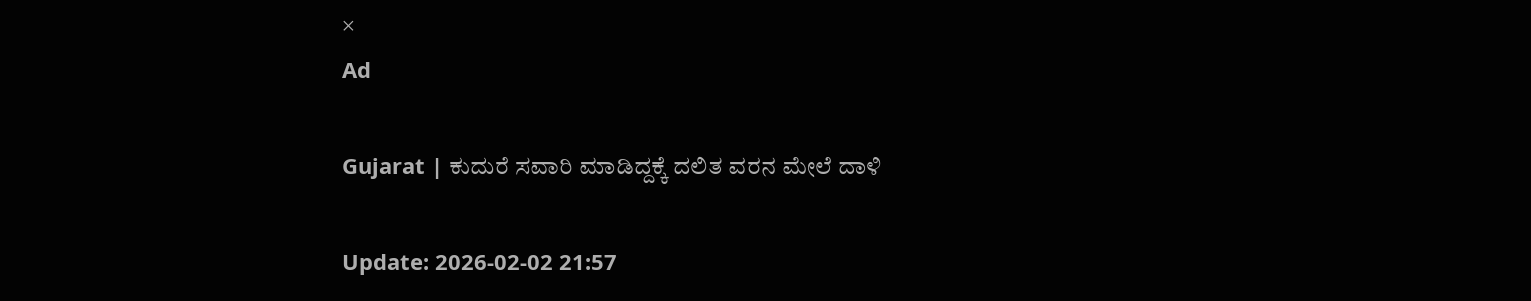×
Ad

Gujarat | ಕುದುರೆ ಸವಾರಿ ಮಾಡಿದ್ದಕ್ಕೆ ದಲಿತ ವರನ ಮೇಲೆ ದಾಳಿ

Update: 2026-02-02 21:57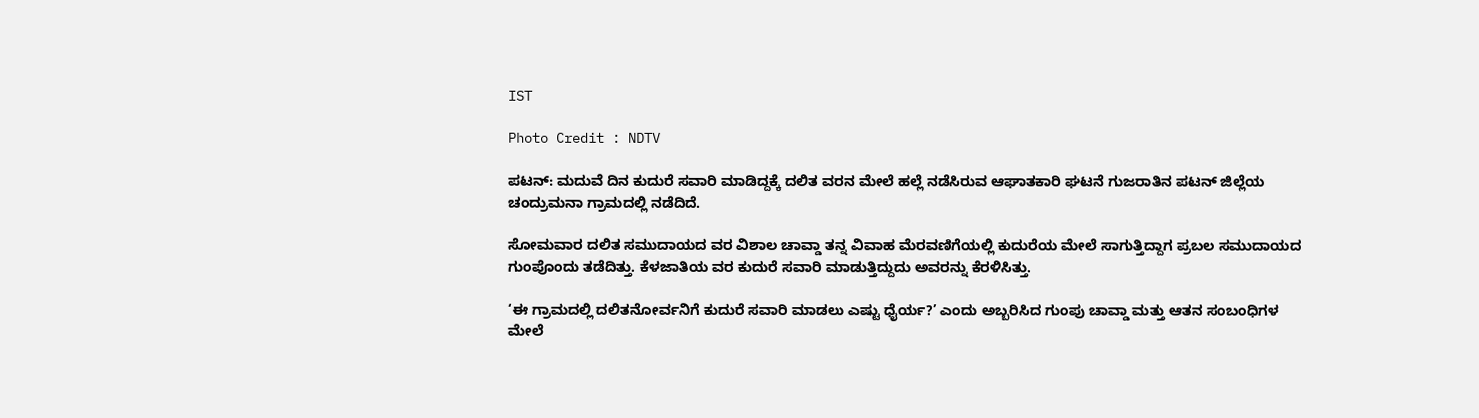IST

Photo Credit : NDTV

ಪಟನ್: ಮದುವೆ ದಿನ ಕುದುರೆ ಸವಾರಿ ಮಾಡಿದ್ದಕ್ಕೆ ದಲಿತ ವರನ ಮೇಲೆ ಹಲ್ಲೆ ನಡೆಸಿರುವ ಆಘಾತಕಾರಿ ಘಟನೆ ಗುಜರಾತಿನ ಪಟನ್ ಜಿಲ್ಲೆಯ ಚಂದ್ರುಮನಾ ಗ್ರಾಮದಲ್ಲಿ ನಡೆದಿದೆ.

ಸೋಮವಾರ ದಲಿತ ಸಮುದಾಯದ ವರ ವಿಶಾಲ ಚಾವ್ಡಾ ತನ್ನ ವಿವಾಹ ಮೆರವಣಿಗೆಯಲ್ಲಿ ಕುದುರೆಯ ಮೇಲೆ ಸಾಗುತ್ತಿದ್ದಾಗ ಪ್ರಬಲ ಸಮುದಾಯದ ಗುಂಪೊಂದು ತಡೆದಿತ್ತು. ಕೆಳಜಾತಿಯ ವರ ಕುದುರೆ ಸವಾರಿ ಮಾಡುತ್ತಿದ್ದುದು ಅವರನ್ನು ಕೆರಳಿಸಿತ್ತು.

‘ಈ ಗ್ರಾಮದಲ್ಲಿ ದಲಿತನೋರ್ವನಿಗೆ ಕುದುರೆ ಸವಾರಿ ಮಾಡಲು ಎಷ್ಟು ಧೈರ್ಯ?’ ಎಂದು ಅಬ್ಬರಿಸಿದ ಗುಂಪು ಚಾವ್ಡಾ ಮತ್ತು ಆತನ ಸಂಬಂಧಿಗಳ ಮೇಲೆ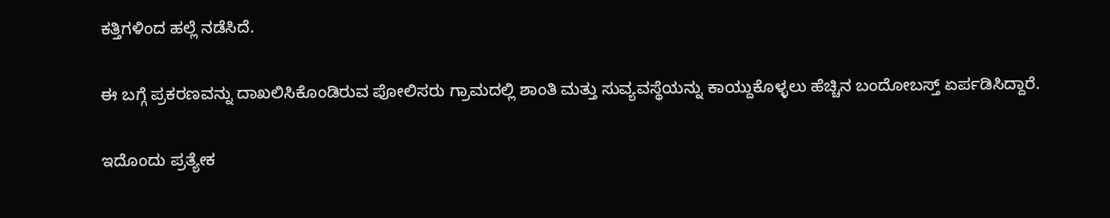ಕತ್ತಿಗಳಿಂದ ಹಲ್ಲೆ ನಡೆಸಿದೆ.

ಈ ಬಗ್ಗೆ ಪ್ರಕರಣವನ್ನು ದಾಖಲಿಸಿಕೊಂಡಿರುವ ಪೋಲಿಸರು ಗ್ರಾಮದಲ್ಲಿ ಶಾಂತಿ ಮತ್ತು ಸುವ್ಯವಸ್ಥೆಯನ್ನು ಕಾಯ್ದುಕೊಳ್ಳಲು ಹೆಚ್ಚಿನ ಬಂದೋಬಸ್ತ್ ಏರ್ಪಡಿಸಿದ್ದಾರೆ.

ಇದೊಂದು ಪ್ರತ್ಯೇಕ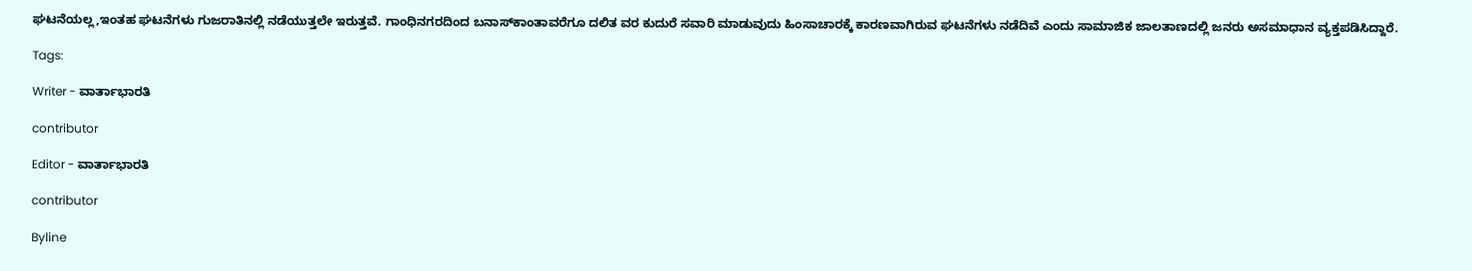ಘಟನೆಯಲ್ಲ,ಇಂತಹ ಘಟನೆಗಳು ಗುಜರಾತಿನಲ್ಲಿ ನಡೆಯುತ್ತಲೇ ಇರುತ್ತವೆ. ಗಾಂಧಿನಗರದಿಂದ ಬನಾಸ್‌ಕಾಂತಾವರೆಗೂ ದಲಿತ ವರ ಕುದುರೆ ಸವಾರಿ ಮಾಡುವುದು ಹಿಂಸಾಚಾರಕ್ಕೆ ಕಾರಣವಾಗಿರುವ ಘಟನೆಗಳು ನಡೆದಿವೆ ಎಂದು ಸಾಮಾಜಿಕ ಜಾಲತಾಣದಲ್ಲಿ ಜನರು ಅಸಮಾಧಾನ ವ್ಯಕ್ತಪಡಿಸಿದ್ದಾರೆ.

Tags:

Writer - ವಾರ್ತಾಭಾರತಿ

contributor

Editor - ವಾರ್ತಾಭಾರತಿ

contributor

Byline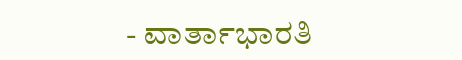- ವಾರ್ತಾಭಾರತಿ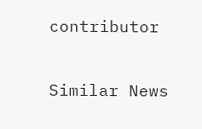contributor

Similar News